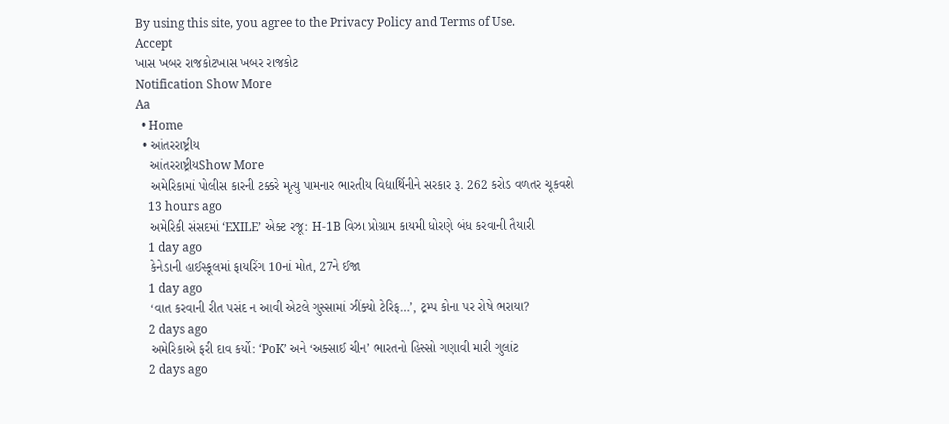By using this site, you agree to the Privacy Policy and Terms of Use.
Accept
ખાસ ખબર રાજકોટખાસ ખબર રાજકોટ
Notification Show More
Aa
  • Home
  • આંતરરાષ્ટ્રીય
    આંતરરાષ્ટ્રીયShow More
    અમેરિકામાં પોલીસ કારની ટક્કરે મૃત્યુ પામનાર ભારતીય વિદ્યાર્થિનીને સરકાર રૂ. 262 કરોડ વળતર ચૂકવશે
    13 hours ago
    અમેરિકી સંસદમાં ‘EXILE’ એક્ટ રજૂ: H-1B વિઝા પ્રોગ્રામ કાયમી ધોરણે બંધ કરવાની તૈયારી
    1 day ago
    કેનેડાની હાઈસ્કૂલમાં ફાયરિંગ 10નાં મોત, 27ને ઈજા
    1 day ago
    ‘વાત કરવાની રીત પસંદ ન આવી એટલે ગુસ્સામાં ઝીંક્યો ટેરિફ…’, ટ્રમ્પ કોના પર રોષે ભરાયા?
    2 days ago
    અમેરિકાએ ફરી દાવ કર્યો: ‘PoK’ અને ‘અક્સાઈ ચીન’ ભારતનો હિસ્સો ગણાવી મારી ગુલાંટ
    2 days ago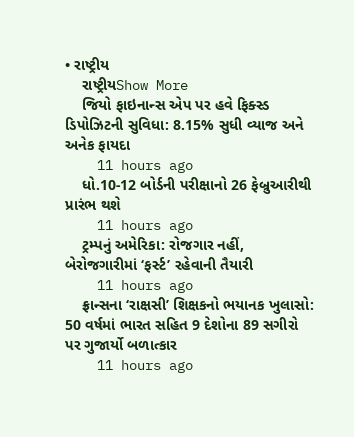• રાષ્ટ્રીય
    રાષ્ટ્રીયShow More
    જિયો ફાઇનાન્સ એપ પર હવે ફિક્સ્ડ ડિપોઝિટની સુવિધા: 8.15% સુધી વ્યાજ અને અનેક ફાયદા
    11 hours ago
    ધો.10-12 બોર્ડની પરીક્ષાનો 26 ફેબ્રુઆરીથી પ્રારંભ થશે
    11 hours ago
    ટ્રમ્પનું અમેરિકા: રોજગાર નહીં, બેરોજગારીમાં ‘ફર્સ્ટ’ રહેવાની તૈયારી
    11 hours ago
    ફ્રાન્સના ‘રાક્ષસી’ શિક્ષકનો ભયાનક ખુલાસો: 50 વર્ષમાં ભારત સહિત 9 દેશોના 89 સગીરો પર ગુજાર્યો બળાત્કાર
    11 hours ago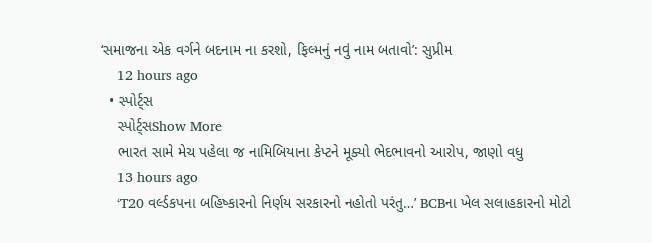‘સમાજના એક વર્ગને બદનામ ના કરશો, ફિલ્મનું નવું નામ બતાવો’: સુપ્રીમ
    12 hours ago
  • સ્પોર્ટ્સ
    સ્પોર્ટ્સShow More
    ભારત સામે મેચ પહેલા જ નામિબિયાના કેપ્ટને મૂક્યો ભેદભાવનો આરોપ, જાણો વધુ
    13 hours ago
    ‘T20 વર્લ્ડકપના બહિષ્કારનો નિર્ણય સરકારનો નહોતો પરંતુ…’ BCBના ખેલ સલાહકારનો મોટો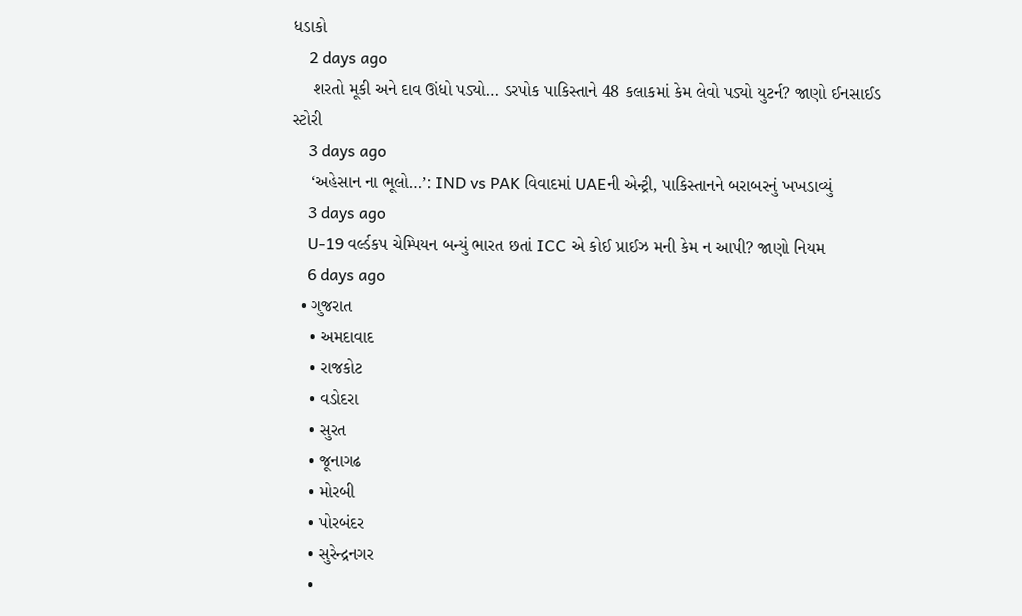ધડાકો
    2 days ago
    શરતો મૂકી અને દાવ ઊંધો પડ્યો… ડરપોક પાકિસ્તાને 48 કલાકમાં કેમ લેવો પડ્યો યુટર્ન? જાણો ઈનસાઈડ સ્ટોરી
    3 days ago
    ‘અહેસાન ના ભૂલો…’: IND vs PAK વિવાદમાં UAEની એન્ટ્રી, પાકિસ્તાનને બરાબરનું ખખડાવ્યું
    3 days ago
    U-19 વર્લ્ડકપ ચેમ્પિયન બન્યું ભારત છતાં ICC એ કોઈ પ્રાઈઝ મની કેમ ન આપી? જાણો નિયમ
    6 days ago
  • ગુજરાત
    • અમદાવાદ
    • રાજકોટ
    • વડોદરા
    • સુરત
    • જૂનાગઢ
    • મોરબી
    • પોરબંદર
    • સુરેન્દ્રનગર
    •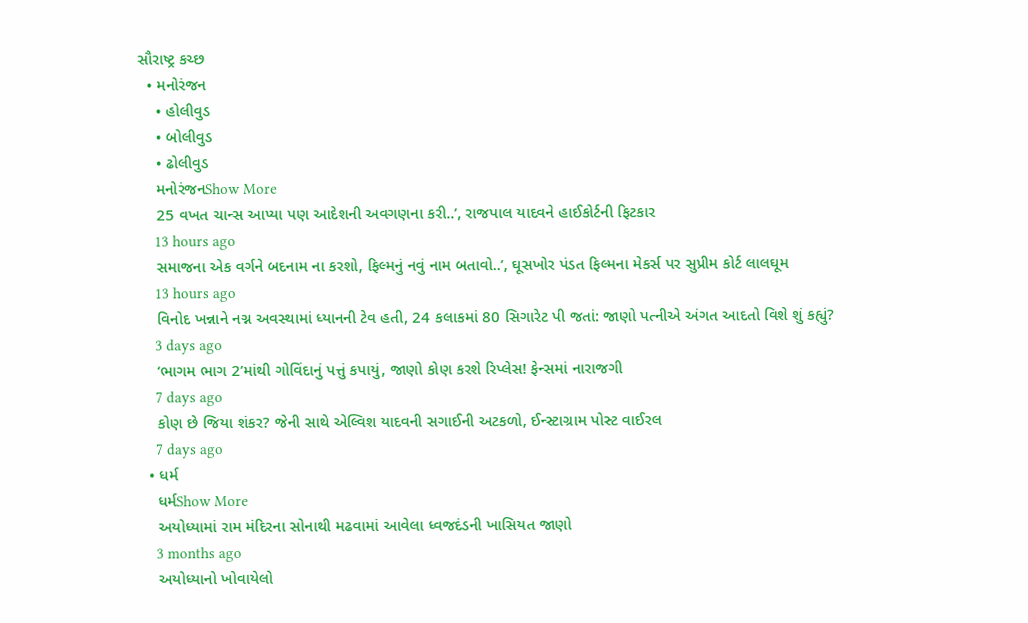સૌરાષ્ટ્ર કચ્છ
  • મનોરંજન
    • હોલીવુડ
    • બોલીવુડ
    • ઢોલીવુડ
    મનોરંજનShow More
    25 વખત ચાન્સ આપ્યા પણ આદેશની અવગણના કરી..’, રાજપાલ યાદવને હાઈકોર્ટની ફિટકાર
    13 hours ago
    સમાજના એક વર્ગને બદનામ ના કરશો, ફિલ્મનું નવું નામ બતાવો..’, ઘૂસખોર પંડત ફિલ્મના મેકર્સ પર સુપ્રીમ કોર્ટ લાલઘૂમ
    13 hours ago
    વિનોદ ખન્નાને નગ્ન અવસ્થામાં ધ્યાનની ટેવ હતી, 24 કલાકમાં 80 સિગારેટ પી જતાં: જાણો પત્નીએ અંગત આદતો વિશે શું કહ્યું?
    3 days ago
    ‘ભાગમ ભાગ 2’માંથી ગોવિંદાનું પત્તું કપાયું, જાણો કોણ કરશે રિપ્લેસ! ફેન્સમાં નારાજગી
    7 days ago
    કોણ છે જિયા શંકર? જેની સાથે એલ્વિશ યાદવની સગાઈની અટકળો, ઈન્સ્ટાગ્રામ પોસ્ટ વાઈરલ
    7 days ago
  • ધર્મ
    ધર્મShow More
    અયોધ્યામાં રામ મંદિરના સોનાથી મઢવામાં આવેલા ધ્વજદંડની ખાસિયત જાણો
    3 months ago
    અયોધ્યાનો ખોવાયેલો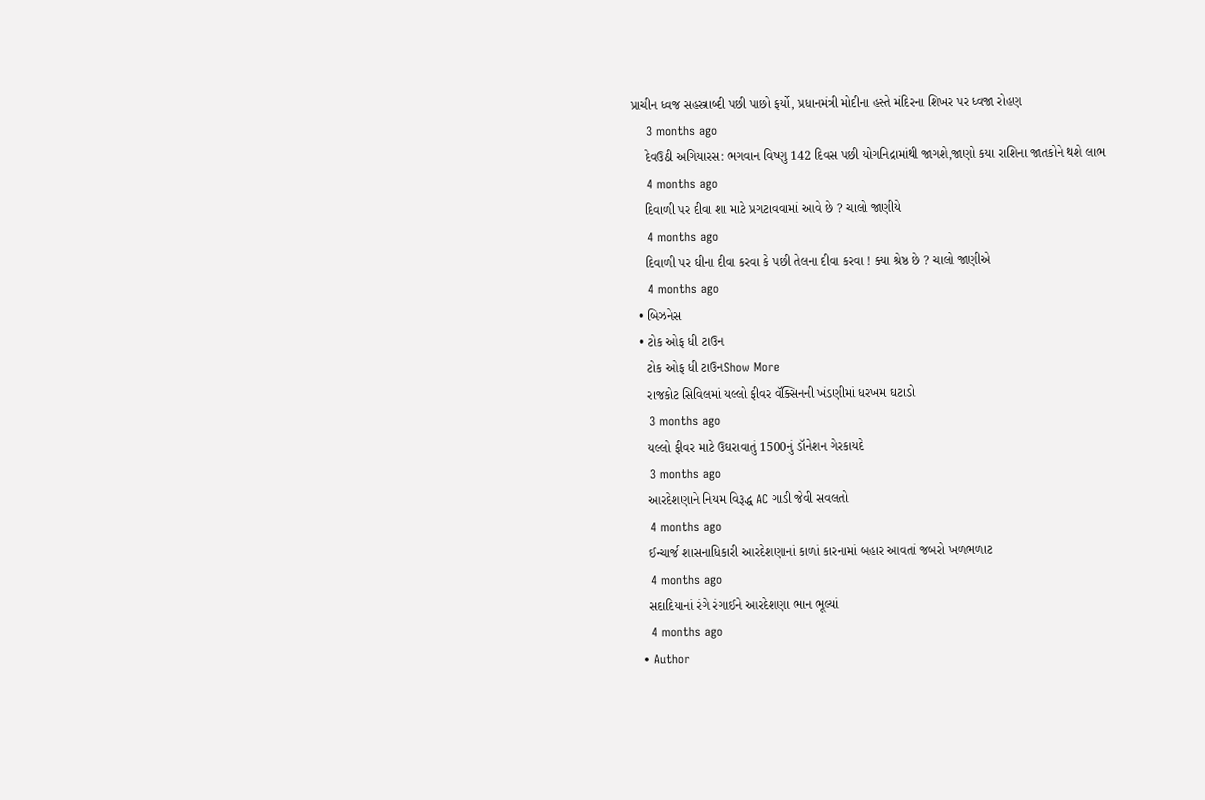પ્રાચીન ધ્વજ સહસ્ત્રાબ્દી પછી પાછો ફર્યો, પ્રધાનમંત્રી મોદીના હસ્તે મંદિરના શિખર પર ધ્વજા રોહણ
    3 months ago
    દેવઉઠી અગિયારસ: ભગવાન વિષ્ણુ 142 દિવસ પછી યોગનિદ્રામાંથી જાગશે,જાણો કયા રાશિના જાતકોને થશે લાભ
    4 months ago
    દિવાળી પર દીવા શા માટે પ્રગટાવવામાં આવે છે ? ચાલો જાણીયે
    4 months ago
    દિવાળી પર ઘીના દીવા કરવા કે પછી તેલના દીવા કરવા ! ક્યા શ્રેષ્ઠ છે ? ચાલો જાણીએ
    4 months ago
  • બિઝનેસ
  • ટોક ઓફ ધી ટાઉન
    ટોક ઓફ ધી ટાઉનShow More
    રાજકોટ સિવિલમાં યલ્લો ફીવર વૅક્સિનની ખંડણીમાં ધરખમ ઘટાડો
    3 months ago
    યલ્લો ફીવર માટે ઉઘરાવાતું 1500નું ડૉનેશન ગેરકાયદે
    3 months ago
    આરદેશણાને નિયમ વિરૂદ્ધ AC ગાડી જેવી સવલતો
    4 months ago
    ઈન્ચાર્જ શાસનાધિકારી આરદેશણાનાં કાળાં કારનામાં બહાર આવતાં જબરો ખળભળાટ
    4 months ago
    સદાદિયાનાં રંગે રંગાઈને આરદેશણા ભાન ભૂલ્યાં
    4 months ago
  • Author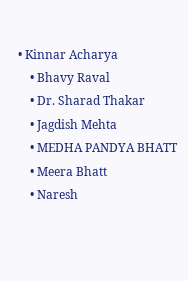• Kinnar Acharya
    • Bhavy Raval
    • Dr. Sharad Thakar
    • Jagdish Mehta
    • MEDHA PANDYA BHATT
    • Meera Bhatt
    • Naresh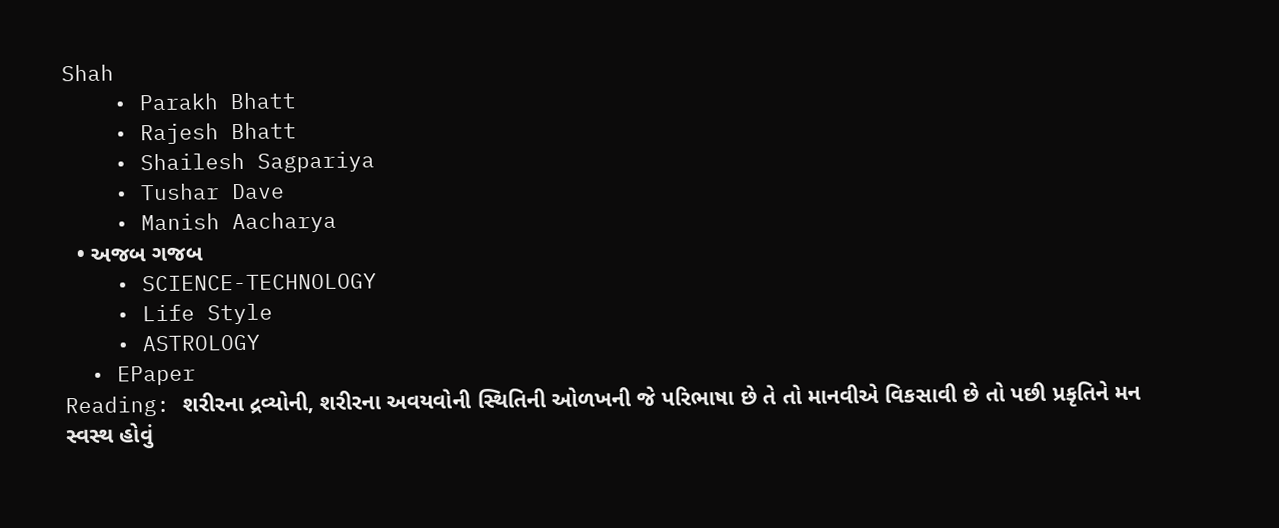Shah
    • Parakh Bhatt
    • Rajesh Bhatt
    • Shailesh Sagpariya
    • Tushar Dave
    • Manish Aacharya
  • અજબ ગજબ
    • SCIENCE-TECHNOLOGY
    • Life Style
    • ASTROLOGY
  • EPaper
Reading: શરીરના દ્રવ્યોની, શરીરના અવયવોની સ્થિતિની ઓળખની જે પરિભાષા છે તે તો માનવીએ વિકસાવી છે તો પછી પ્રકૃતિને મન સ્વસ્થ હોવું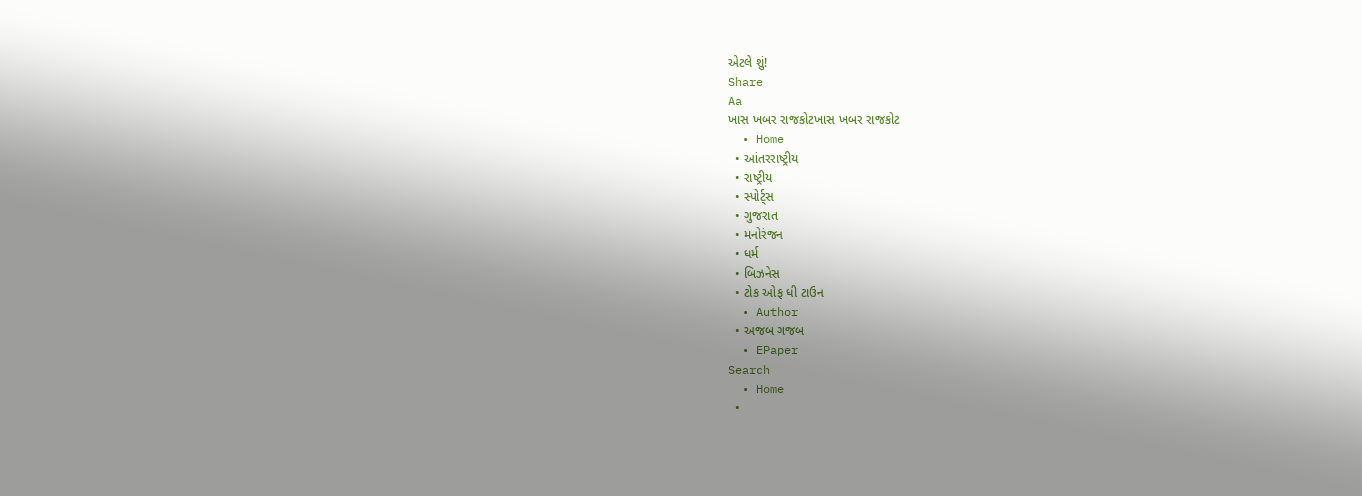એટલે શું!
Share
Aa
ખાસ ખબર રાજકોટખાસ ખબર રાજકોટ
  • Home
  • આંતરરાષ્ટ્રીય
  • રાષ્ટ્રીય
  • સ્પોર્ટ્સ
  • ગુજરાત
  • મનોરંજન
  • ધર્મ
  • બિઝનેસ
  • ટોક ઓફ ધી ટાઉન
  • Author
  • અજબ ગજબ
  • EPaper
Search
  • Home
  •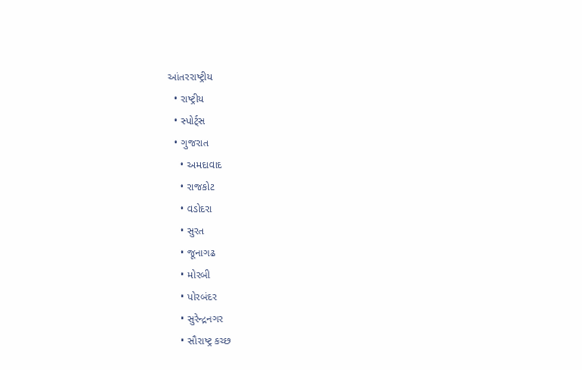આંતરરાષ્ટ્રીય
  • રાષ્ટ્રીય
  • સ્પોર્ટ્સ
  • ગુજરાત
    • અમદાવાદ
    • રાજકોટ
    • વડોદરા
    • સુરત
    • જૂનાગઢ
    • મોરબી
    • પોરબંદર
    • સુરેન્દ્રનગર
    • સૌરાષ્ટ્ર કચ્છ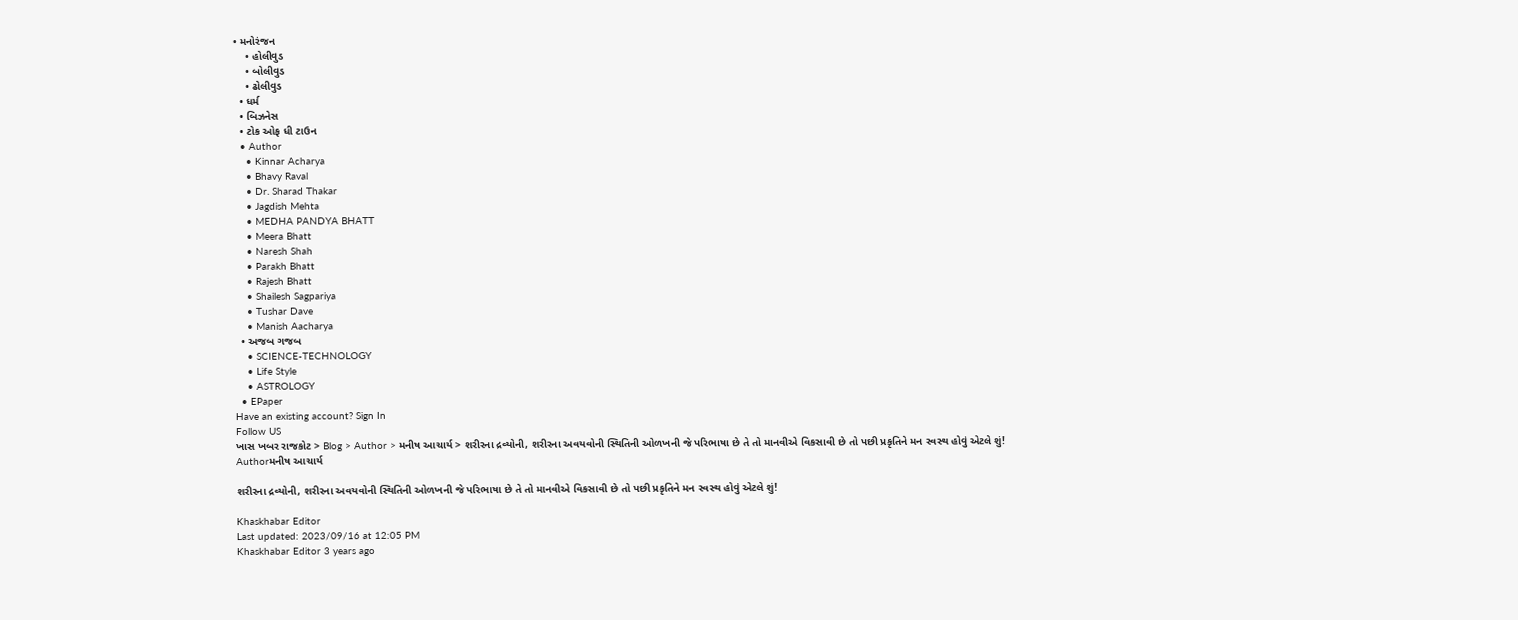• મનોરંજન
    • હોલીવુડ
    • બોલીવુડ
    • ઢોલીવુડ
  • ધર્મ
  • બિઝનેસ
  • ટોક ઓફ ધી ટાઉન
  • Author
    • Kinnar Acharya
    • Bhavy Raval
    • Dr. Sharad Thakar
    • Jagdish Mehta
    • MEDHA PANDYA BHATT
    • Meera Bhatt
    • Naresh Shah
    • Parakh Bhatt
    • Rajesh Bhatt
    • Shailesh Sagpariya
    • Tushar Dave
    • Manish Aacharya
  • અજબ ગજબ
    • SCIENCE-TECHNOLOGY
    • Life Style
    • ASTROLOGY
  • EPaper
Have an existing account? Sign In
Follow US
ખાસ ખબર રાજકોટ > Blog > Author > મનીષ આચાર્ય > શરીરના દ્રવ્યોની, શરીરના અવયવોની સ્થિતિની ઓળખની જે પરિભાષા છે તે તો માનવીએ વિકસાવી છે તો પછી પ્રકૃતિને મન સ્વસ્થ હોવું એટલે શું!
Authorમનીષ આચાર્ય

શરીરના દ્રવ્યોની, શરીરના અવયવોની સ્થિતિની ઓળખની જે પરિભાષા છે તે તો માનવીએ વિકસાવી છે તો પછી પ્રકૃતિને મન સ્વસ્થ હોવું એટલે શું!

Khaskhabar Editor
Last updated: 2023/09/16 at 12:05 PM
Khaskhabar Editor 3 years ago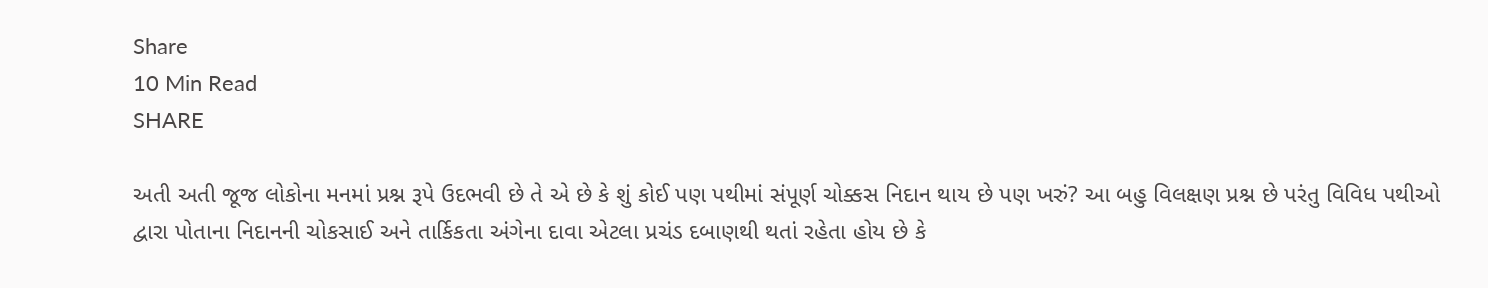Share
10 Min Read
SHARE

અતી અતી જૂજ લોકોના મનમાં પ્રશ્ન રૂપે ઉદભવી છે તે એ છે કે શું કોઈ પણ પથીમાં સંપૂર્ણ ચોક્કસ નિદાન થાય છે પણ ખરું? આ બહુ વિલક્ષણ પ્રશ્ન છે પરંતુ વિવિધ પથીઓ દ્વારા પોતાના નિદાનની ચોકસાઈ અને તાર્કિકતા અંગેના દાવા એટલા પ્રચંડ દબાણથી થતાં રહેતા હોય છે કે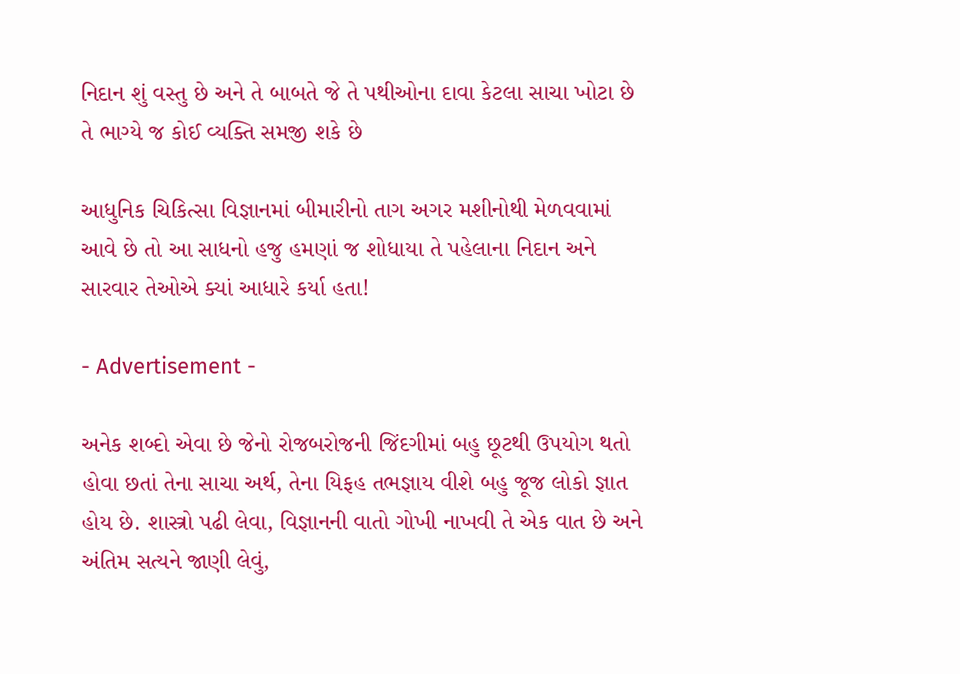નિદાન શું વસ્તુ છે અને તે બાબતે જે તે પથીઓના દાવા કેટલા સાચા ખોટા છે તે ભાગ્યે જ કોઈ વ્યક્તિ સમજી શકે છે

આધુનિક ચિકિત્સા વિજ્ઞાનમાં બીમારીનો તાગ અગર મશીનોથી મેળવવામાં આવે છે તો આ સાધનો હજુ હમણાં જ શોધાયા તે પહેલાના નિદાન અને સારવાર તેઓએ ક્યાં આધારે કર્યા હતા!

- Advertisement -

અનેક શબ્દો એવા છે જેનો રોજબરોજની જિંદગીમાં બહુ છૂટથી ઉપયોગ થતો હોવા છતાં તેના સાચા અર્થ, તેના યિફહ તભજ્ઞાય વીશે બહુ જૂજ લોકો જ્ઞાત હોય છે. શાસ્ત્રો પઢી લેવા, વિજ્ઞાનની વાતો ગોખી નાખવી તે એક વાત છે અને અંતિમ સત્યને જાણી લેવું,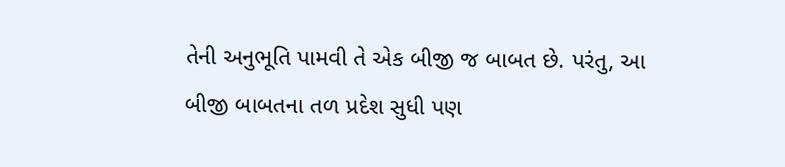તેની અનુભૂતિ પામવી તે એક બીજી જ બાબત છે. પરંતુ, આ બીજી બાબતના તળ પ્રદેશ સુધી પણ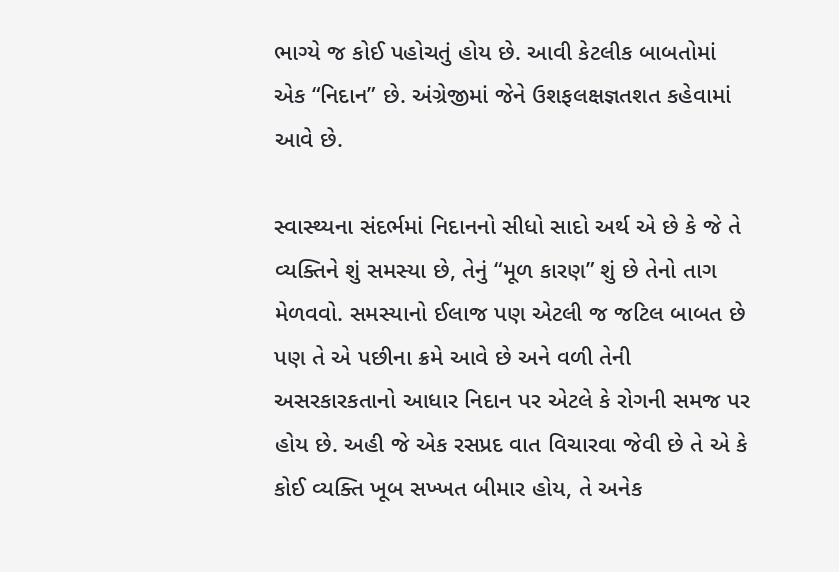ભાગ્યે જ કોઈ પહોચતું હોય છે. આવી કેટલીક બાબતોમાં એક “નિદાન” છે. અંગ્રેજીમાં જેને ઉશફલક્ષજ્ઞતશત કહેવામાં આવે છે.

સ્વાસ્થ્યના સંદર્ભમાં નિદાનનો સીધો સાદો અર્થ એ છે કે જે તે વ્યક્તિને શું સમસ્યા છે, તેનું “મૂળ કારણ” શું છે તેનો તાગ મેળવવો. સમસ્યાનો ઈલાજ પણ એટલી જ જટિલ બાબત છે પણ તે એ પછીના ક્રમે આવે છે અને વળી તેની અસરકારકતાનો આધાર નિદાન પર એટલે કે રોગની સમજ પર હોય છે. અહી જે એક રસપ્રદ વાત વિચારવા જેવી છે તે એ કે કોઈ વ્યક્તિ ખૂબ સખ્ખત બીમાર હોય, તે અનેક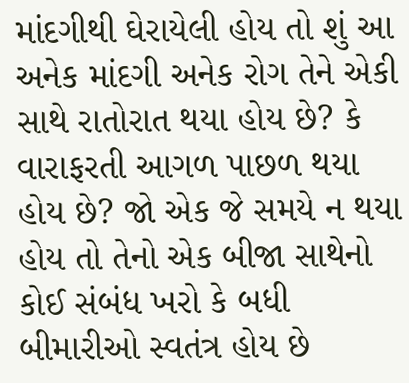માંદગીથી ઘેરાયેલી હોય તો શું આ અનેક માંદગી અનેક રોગ તેને એકી સાથે રાતોરાત થયા હોય છે? કે વારાફરતી આગળ પાછળ થયા હોય છે? જો એક જે સમયે ન થયા હોય તો તેનો એક બીજા સાથેનો કોઈ સંબંધ ખરો કે બધી બીમારીઓ સ્વતંત્ર હોય છે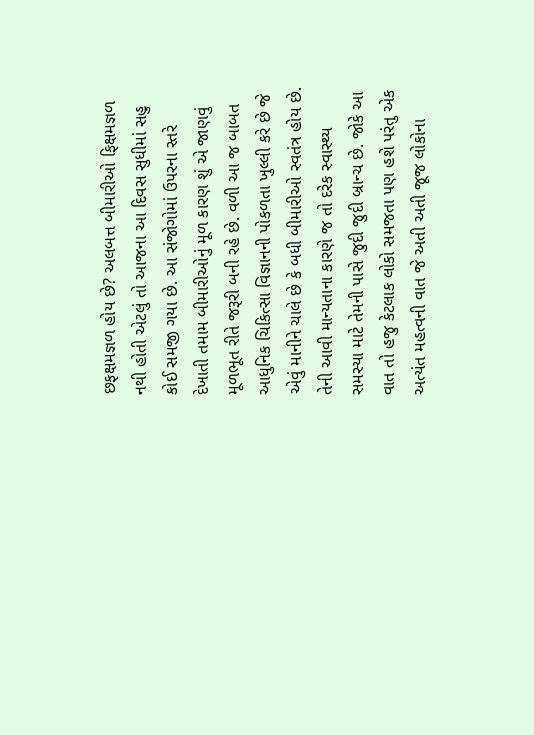છફક્ષમજ્ઞળ હોય છે? અલબત્ત બીમારીઓ ફિક્ષમજ્ઞળ નથી હોતી એટલું તો આજના આ દિવસ સુધીમાં સહુ કોઈ સમજી ગયા છે. આ સંજોગોમાં ઉપરના સ્તરે દેખાતી તમામ બીમારીઓનું મૂળ કારણ શું એ જાણવું મૂળભૂત રીતે જરૂરી બની રહે છે. વળી આ જ બાબત આધુનિક ચિકિત્સા વિજ્ઞાનની પોકળતા ખુલ્લી કરે છે જે એવું માનીને ચાલે છે કે બધી બીમારીઓ સ્વતંત્ર હોય છે. તેની આવી માન્યતાના કારણે જ તો દરેક સ્વાસ્થ્ય સમસ્યા માટે તેમની પાસે જુદી જુદી બ્રાન્ચ છે. જોકે આ વાત તો હજુ કેટલાક લોકો સમજતા પણ હશે પરંતુ એક અત્યંત મહત્વની વાત જે અતી અતી જૂજ લોકોના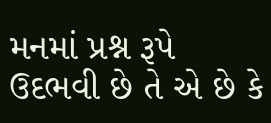મનમાં પ્રશ્ન રૂપે ઉદભવી છે તે એ છે કે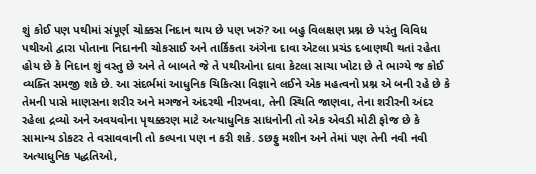શું કોઈ પણ પથીમાં સંપૂર્ણ ચોક્કસ નિદાન થાય છે પણ ખરું? આ બહુ વિલક્ષણ પ્રશ્ન છે પરંતુ વિવિધ પથીઓ દ્વારા પોતાના નિદાનની ચોકસાઈ અને તાર્કિકતા અંગેના દાવા એટલા પ્રચંડ દબાણથી થતાં રહેતા હોય છે કે નિદાન શું વસ્તુ છે અને તે બાબતે જે તે પથીઓના દાવા કેટલા સાચા ખોટા છે તે ભાગ્યે જ કોઈ વ્યક્તિ સમજી શકે છે. આ સંદર્ભમાં આધુનિક ચિકિત્સા વિજ્ઞાને લઈને એક મહત્વનો પ્રશ્ન એ બની રહે છે કે તેમની પાસે માણસના શરીર અને મગજને અંદરથી નીરખવા, તેની સ્થિતિ જાણવા, તેના શરીરની અંદર રહેલા દ્રવ્યો અને અવયવોના પૃથક્કરણ માટે અત્યાધુનિક સાધનોની તો એક એવડી મોટી ફોજ છે કે સામાન્ય ડોકટર તે વસાવવાની તો કલ્પના પણ ન કરી શકે. ડછફુ મશીન અને તેમાં પણ તેની નવી નવી અત્યાધુનિક પદ્ધતિઓ,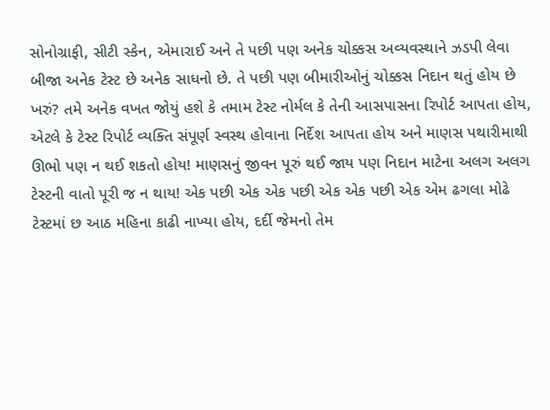સોનોગ્રાફી, સીટી સ્કેન, એમારાઈ અને તે પછી પણ અનેક ચોક્કસ અવ્યવસ્થાને ઝડપી લેવા બીજા અનેક ટેસ્ટ છે અનેક સાધનો છે. તે પછી પણ બીમારીઓનું ચોક્કસ નિદાન થતું હોય છે ખરું? તમે અનેક વખત જોયું હશે કે તમામ ટેસ્ટ નોર્મલ કે તેની આસપાસના રિપોર્ટ આપતા હોય, એટલે કે ટેસ્ટ રિપોર્ટ વ્યક્તિ સંપૂર્ણ સ્વસ્થ હોવાના નિર્દેશ આપતા હોય અને માણસ પથારીમાથી ઊભો પણ ન થઈ શકતો હોય! માણસનું જીવન પૂરું થઈ જાય પણ નિદાન માટેના અલગ અલગ ટેસ્ટની વાતો પૂરી જ ન થાય! એક પછી એક એક પછી એક એક પછી એક એમ ઢગલા મોઢે ટેસ્ટમાં છ આઠ મહિના કાઢી નાખ્યા હોય, દર્દી જેમનો તેમ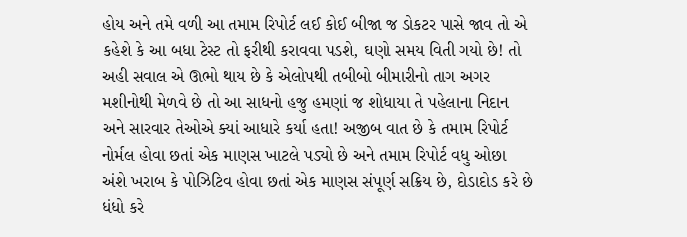હોય અને તમે વળી આ તમામ રિપોર્ટ લઈ કોઈ બીજા જ ડોકટર પાસે જાવ તો એ કહેશે કે આ બધા ટેસ્ટ તો ફરીથી કરાવવા પડશે, ઘણો સમય વિતી ગયો છે! તો અહી સવાલ એ ઊભો થાય છે કે એલોપથી તબીબો બીમારીનો તાગ અગર મશીનોથી મેળવે છે તો આ સાધનો હજુ હમણાં જ શોધાયા તે પહેલાના નિદાન અને સારવાર તેઓએ ક્યાં આધારે કર્યા હતા! અજીબ વાત છે કે તમામ રિપોર્ટ નોર્મલ હોવા છતાં એક માણસ ખાટલે પડ્યો છે અને તમામ રિપોર્ટ વધુ ઓછા અંશે ખરાબ કે પોઝિટિવ હોવા છતાં એક માણસ સંપૂર્ણ સક્રિય છે, દોડાદોડ કરે છે ધંધો કરે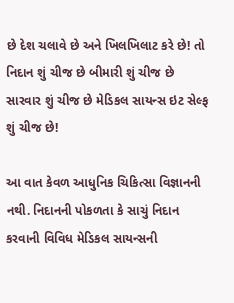છે દેશ ચલાવે છે અને ખિલખિલાટ કરે છે! તો નિદાન શું ચીજ છે બીમારી શું ચીજ છે સારવાર શું ચીજ છે મેડિકલ સાયન્સ ઇટ સેલ્ફ શું ચીજ છે!

આ વાત કેવળ આધુનિક ચિકિત્સા વિજ્ઞાનની નથી. નિદાનની પોકળતા કે સાચું નિદાન કરવાની વિવિધ મેડિકલ સાયન્સની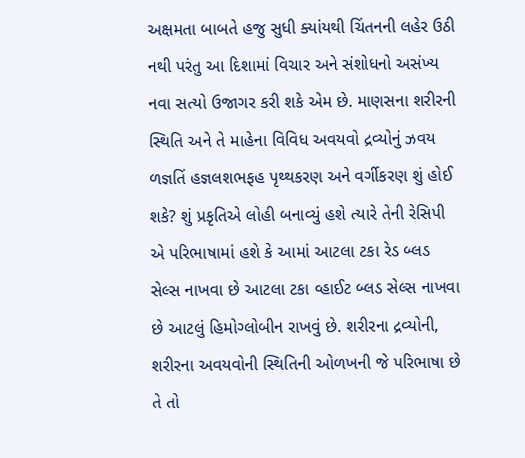અક્ષમતા બાબતે હજુ સુધી ક્યાંયથી ચિંતનની લહેર ઉઠી નથી પરંતુ આ દિશામાં વિચાર અને સંશોધનો અસંખ્ય નવા સત્યો ઉજાગર કરી શકે એમ છે. માણસના શરીરની સ્થિતિ અને તે માહેના વિવિધ અવયવો દ્રવ્યોનું ઝવય ળજ્ઞતિં હજ્ઞલશભફહ પૃથ્થકરણ અને વર્ગીકરણ શું હોઈ શકે? શું પ્રકૃતિએ લોહી બનાવ્યું હશે ત્યારે તેની રેસિપી એ પરિભાષામાં હશે કે આમાં આટલા ટકા રેડ બ્લડ સેલ્સ નાખવા છે આટલા ટકા વ્હાઈટ બ્લડ સેલ્સ નાખવા છે આટલું હિમોગ્લોબીન રાખવું છે. શરીરના દ્રવ્યોની, શરીરના અવયવોની સ્થિતિની ઓળખની જે પરિભાષા છે તે તો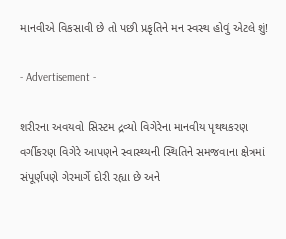માનવીએ વિકસાવી છે તો પછી પ્રકૃતિને મન સ્વસ્થ હોવું એટલે શું!

- Advertisement -

શરીરના અવયવો સિસ્ટમ દ્રવ્યો વિગેરેના માનવીય પૃથથકરણ વર્ગીકરણ વિગેરે આપણને સ્વાસ્થ્યની સ્થિતિને સમજવાના ક્ષેત્રમાં સંપૂર્ણપણે ગેરમાર્ગે દોરી રહ્યા છે અને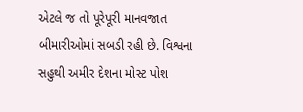એટલે જ તો પૂરેપૂરી માનવજાત બીમારીઓમાં સબડી રહી છે. વિશ્વના સહુથી અમીર દેશના મોસ્ટ પોશ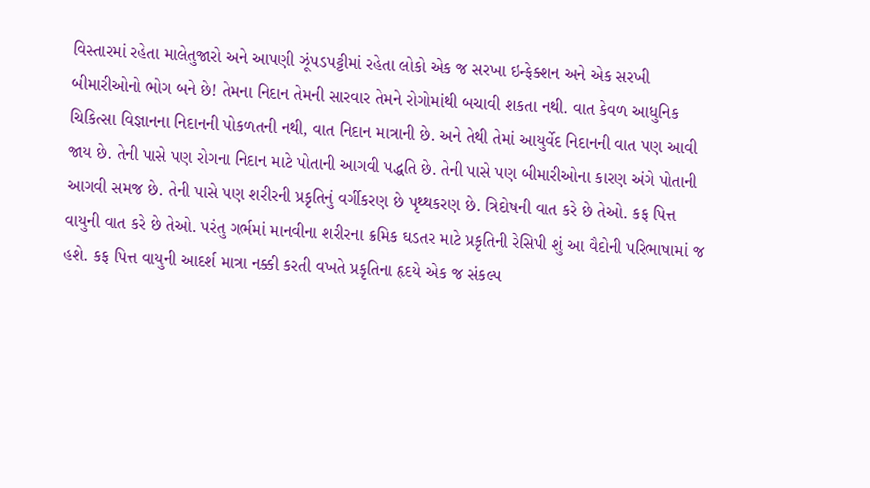વિસ્તારમાં રહેતા માલેતુજારો અને આપણી ઝૂંપડપટ્ટીમાં રહેતા લોકો એક જ સરખા ઇન્ફેક્શન અને એક સરખી બીમારીઓનો ભોગ બને છે! તેમના નિદાન તેમની સારવાર તેમને રોગોમાંથી બચાવી શકતા નથી. વાત કેવળ આધુનિક ચિકિત્સા વિજ્ઞાનના નિદાનની પોકળતની નથી, વાત નિદાન માત્રાની છે. અને તેથી તેમાં આયુર્વેદ નિદાનની વાત પણ આવી જાય છે. તેની પાસે પણ રોગના નિદાન માટે પોતાની આગવી પદ્ધતિ છે. તેની પાસે પણ બીમારીઓના કારણ અંગે પોતાની આગવી સમજ છે. તેની પાસે પણ શરીરની પ્રકૃતિનું વર્ગીકરણ છે પૃથ્થકરણ છે. ત્રિદોષની વાત કરે છે તેઓ. કફ પિત્ત વાયુની વાત કરે છે તેઓ. પરંતુ ગર્ભમાં માનવીના શરીરના ક્રમિક ઘડતર માટે પ્રકૃતિની રેસિપી શું આ વૈદોની પરિભાષામાં જ હશે. કફ પિત્ત વાયુની આદર્શ માત્રા નક્કી કરતી વખતે પ્રકૃતિના હૃદયે એક જ સંકલ્પ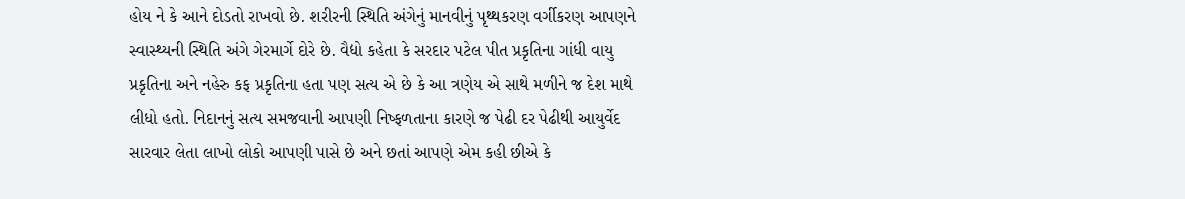હોય ને કે આને દોડતો રાખવો છે. શરીરની સ્થિતિ અંગેનું માનવીનું પૃથ્થકરણ વર્ગીકરણ આપણને સ્વાસ્થ્યની સ્થિતિ અંગે ગેરમાર્ગે દોરે છે. વૈદ્યો કહેતા કે સરદાર પટેલ પીત પ્રકૃતિના ગાંધી વાયુ પ્રકૃતિના અને નહેરુ કફ પ્રકૃતિના હતા પણ સત્ય એ છે કે આ ત્રણેય એ સાથે મળીને જ દેશ માથે લીધો હતો. નિદાનનું સત્ય સમજવાની આપણી નિષ્ફળતાના કારણે જ પેઢી દર પેઢીથી આયુર્વેદ સારવાર લેતા લાખો લોકો આપણી પાસે છે અને છતાં આપણે એમ કહી છીએ કે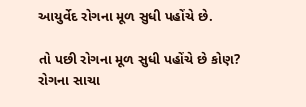આયુર્વેદ રોગના મૂળ સુધી પહોંચે છે.

તો પછી રોગના મૂળ સુધી પહોંચે છે કોણ? રોગના સાચા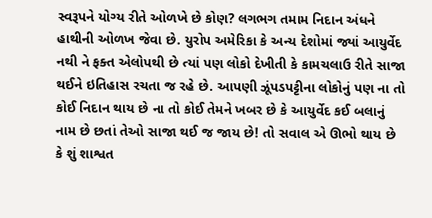સ્વરૂપને યોગ્ય રીતે ઓળખે છે કોણ? લગભગ તમામ નિદાન અંધને હાથીની ઓળખ જેવા છે. યુરોપ અમેરિકા કે અન્ય દેશોમાં જ્યાં આયુર્વેદ નથી ને ફક્ત એલોપથી છે ત્યાં પણ લોકો દેખીતી કે કામચલાઉ રીતે સાજા થઈને ઇતિહાસ રચતા જ રહે છે. આપણી ઝૂંપડપટ્ટીના લોકોનું પણ ના તો કોઈ નિદાન થાય છે ના તો કોઈ તેમને ખબર છે કે આયુર્વેદ કઈ બલાનું નામ છે છતાં તેઓ સાજા થઈ જ જાય છે! તો સવાલ એ ઊભો થાય છે કે શું શાશ્વત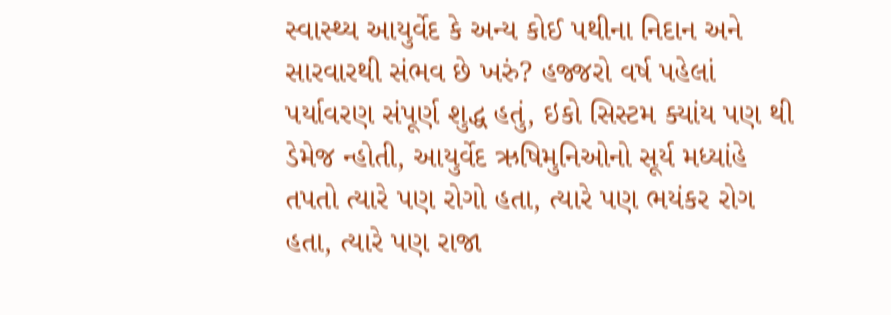સ્વાસ્થ્ય આયુર્વેદ કે અન્ય કોઈ પથીના નિદાન અને સારવારથી સંભવ છે ખરું? હજ્જરો વર્ષ પહેલાં પર્યાવરણ સંપૂર્ણ શુદ્ધ હતું, ઇકો સિસ્ટમ ક્યાંય પણ થી ડેમેજ ન્હોતી, આયુર્વેદ ઋષિમુનિઓનો સૂર્ય મધ્યાંહે તપતો ત્યારે પણ રોગો હતા, ત્યારે પણ ભયંકર રોગ હતા, ત્યારે પણ રાજા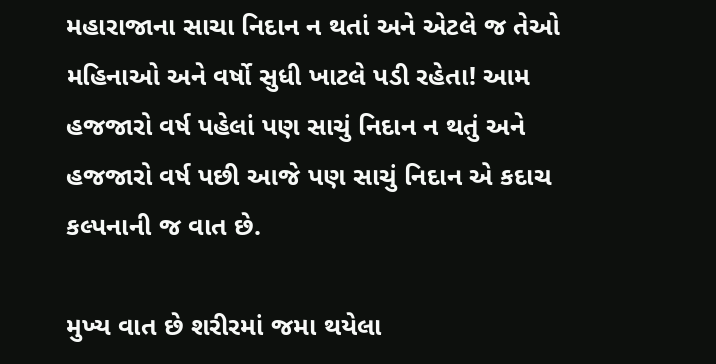મહારાજાના સાચા નિદાન ન થતાં અને એટલે જ તેઓ મહિનાઓ અને વર્ષો સુધી ખાટલે પડી રહેતા! આમ હજજારો વર્ષ પહેલાં પણ સાચું નિદાન ન થતું અને હજજારો વર્ષ પછી આજે પણ સાચું નિદાન એ કદાચ કલ્પનાની જ વાત છે.

મુખ્ય વાત છે શરીરમાં જમા થયેલા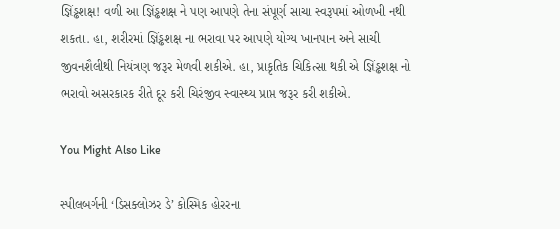જ્ઞિંડ્ઢશક્ષ! વળી આ જ્ઞિંડ્ઢશક્ષ ને પણ આપણે તેના સંપૂર્ણ સાચા સ્વરૂપમાં ઓળખી નથી શકતા. હા, શરીરમાં જ્ઞિંડ્ઢશક્ષ ના ભરાવા પર આપણે યોગ્ય ખાનપાન અને સાચી જીવનશૈલીથી નિયંત્રણ જરૂર મેળવી શકીએ. હા, પ્રાકૃતિક ચિકિત્સા થકી એ જ્ઞિંડ્ઢશક્ષ નો ભરાવો અસરકારક રીતે દૂર કરી ચિરંજીવ સ્વાસ્થ્ય પ્રાપ્ત જરૂર કરી શકીએ.

You Might Also Like

સ્પીલબર્ગની ‘ડિસક્લોઝર ડે’ કોસ્મિક હોરરના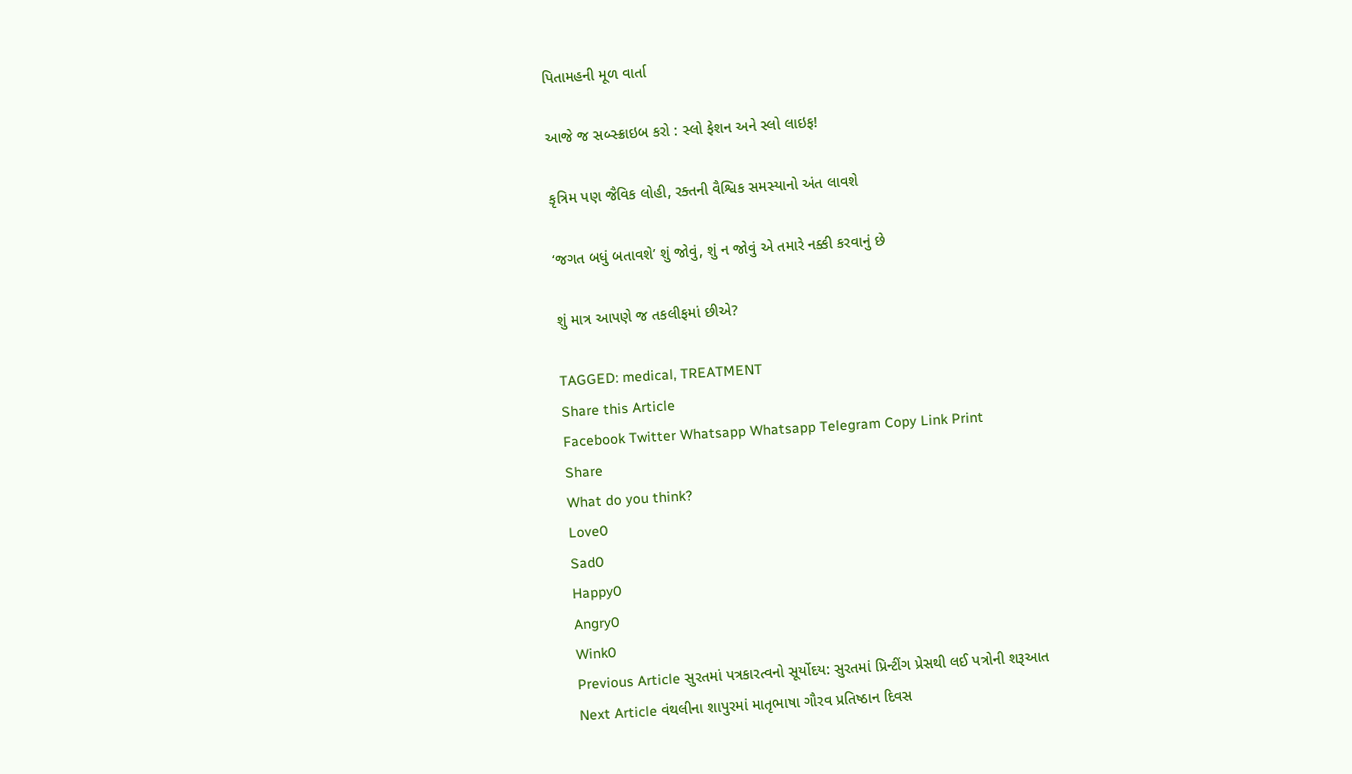પિતામહની મૂળ વાર્તા

આજે જ સબ્સ્ક્રાઇબ કરો : સ્લો ફેશન અને સ્લો લાઇફ!

કૃત્રિમ પણ જૈવિક લોહી, રક્તની વૈશ્વિક સમસ્યાનો અંત લાવશે

‘જગત બધું બતાવશે’ શું જોવું, શું ન જોવું એ તમારે નક્કી કરવાનું છે

શું માત્ર આપણે જ તકલીફમાં છીએ?

TAGGED: medical, TREATMENT
Share this Article
Facebook Twitter Whatsapp Whatsapp Telegram Copy Link Print
Share
What do you think?
Love0
Sad0
Happy0
Angry0
Wink0
Previous Article સુરતમાં પત્રકારત્વનો સૂર્યોદય: સુરતમાં પ્રિન્ટીંગ પ્રેસથી લઈ પત્રોની શરૂઆત
Next Article વંથલીના શાપુરમાં માતૃભાષા ગૌરવ પ્રતિષ્ઠાન દિવસ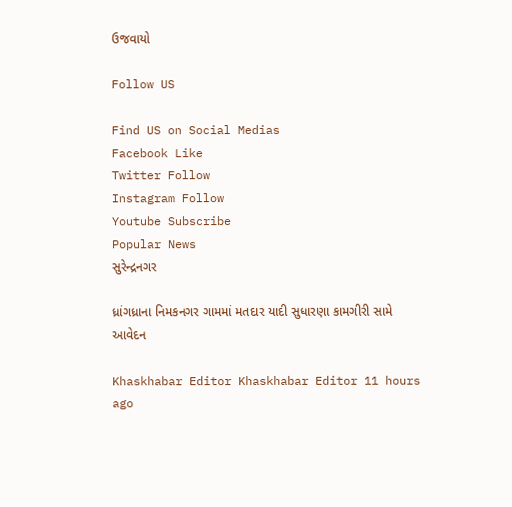ઉજવાયો

Follow US

Find US on Social Medias
Facebook Like
Twitter Follow
Instagram Follow
Youtube Subscribe
Popular News
સુરેન્દ્રનગર

ધ્રાંગધ્રાના નિમકનગર ગામમાં મતદાર યાદી સુધારણા કામગીરી સામે આવેદન

Khaskhabar Editor Khaskhabar Editor 11 hours ago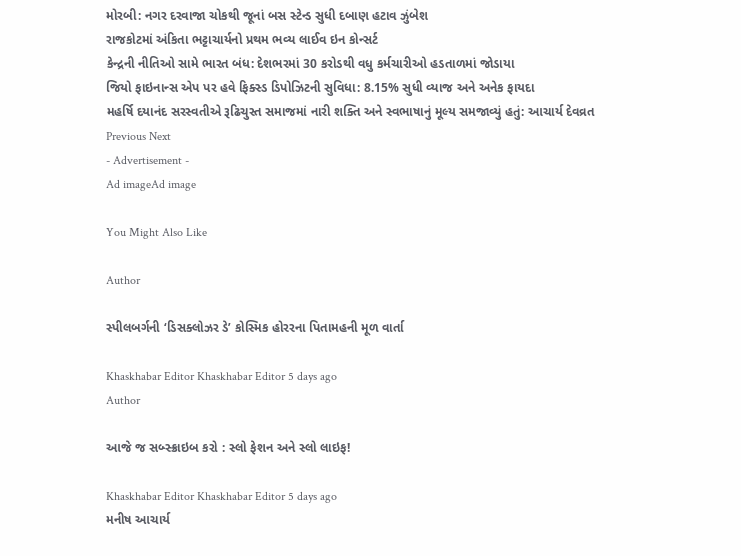મોરબી: નગર દરવાજા ચોકથી જૂનાં બસ સ્ટેન્ડ સુધી દબાણ હટાવ ઝુંબેશ
રાજકોટમાં અંકિતા ભટ્ટાચાર્યનો પ્રથમ ભવ્ય લાઈવ ઇન કોન્સર્ટ
કેન્દ્રની નીતિઓ સામે ભારત બંધ: દેશભરમાં 30 કરોડથી વધુ કર્મચારીઓ હડતાળમાં જોડાયા
જિયો ફાઇનાન્સ એપ પર હવે ફિક્સ્ડ ડિપોઝિટની સુવિધા: 8.15% સુધી વ્યાજ અને અનેક ફાયદા
મહર્ષિ દયાનંદ સરસ્વતીએ રૂઢિચુસ્ત સમાજમાં નારી શક્તિ અને સ્વભાષાનું મૂલ્ય સમજાવ્યું હતું: આચાર્ય દેવવ્રત
Previous Next
- Advertisement -
Ad imageAd image

You Might Also Like

Author

સ્પીલબર્ગની ‘ડિસક્લોઝર ડે’ કોસ્મિક હોરરના પિતામહની મૂળ વાર્તા

Khaskhabar Editor Khaskhabar Editor 5 days ago
Author

આજે જ સબ્સ્ક્રાઇબ કરો : સ્લો ફેશન અને સ્લો લાઇફ!

Khaskhabar Editor Khaskhabar Editor 5 days ago
મનીષ આચાર્ય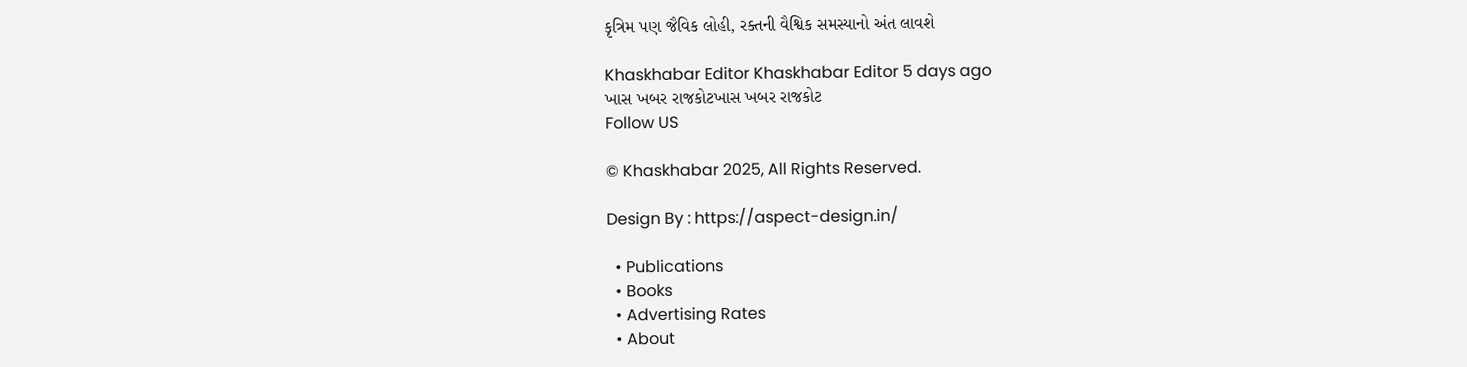કૃત્રિમ પણ જૈવિક લોહી, રક્તની વૈશ્વિક સમસ્યાનો અંત લાવશે

Khaskhabar Editor Khaskhabar Editor 5 days ago
ખાસ ખબર રાજકોટખાસ ખબર રાજકોટ
Follow US

© Khaskhabar 2025, All Rights Reserved.

Design By : https://aspect-design.in/

  • Publications
  • Books
  • Advertising Rates
  • About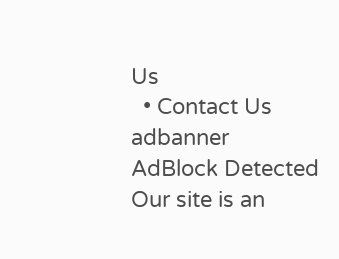Us
  • Contact Us
adbanner
AdBlock Detected
Our site is an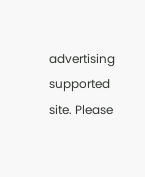advertising supported site. Please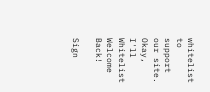whitelist to support our site.
Okay, I'll Whitelist
Welcome Back!

Sign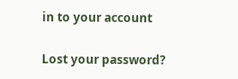in to your account

Lost your password?